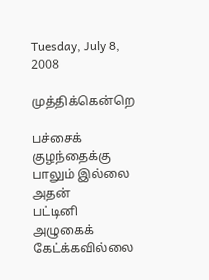Tuesday, July 8, 2008

முத்திக்கென்றெ

பச்சைக் குழந்தைக்கு பாலும் இல்லை
அதன்
பட்டினி அழுகைக் கேட்க்கவில்லை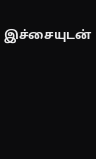இச்சையுடன்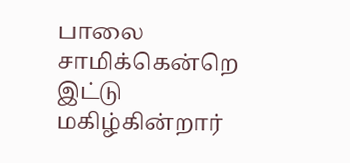பாலை சாமிக்கென்றெ
இட்டு மகிழ்கின்றார்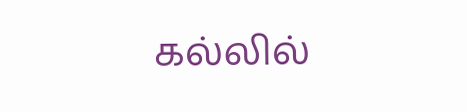கல்லில்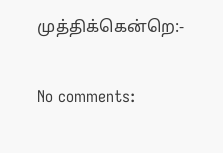முத்திக்கென்றெ:-

No comments: